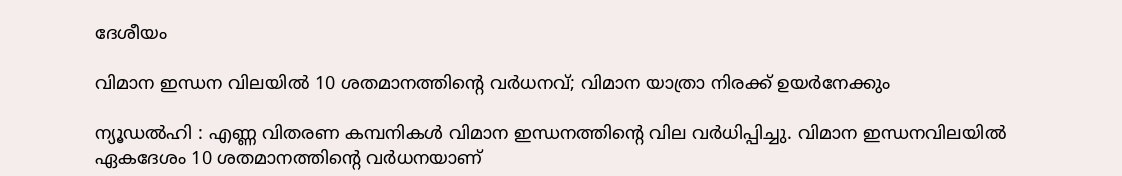ദേശീയം

വിമാന ഇന്ധന വിലയിൽ 10 ശതമാനത്തിന്റെ വര്‍ധനവ്; വിമാന യാത്രാ നിരക്ക് ഉയര്‍നേക്കും

ന്യൂഡല്‍ഹി : എണ്ണ വിതരണ കമ്പനികള്‍ വിമാന ഇന്ധനത്തിന്റെ വില വര്‍ധിപ്പിച്ചു. വിമാന ഇന്ധനവിലയില്‍ ഏകദേശം 10 ശതമാനത്തിന്റെ വര്‍ധനയാണ്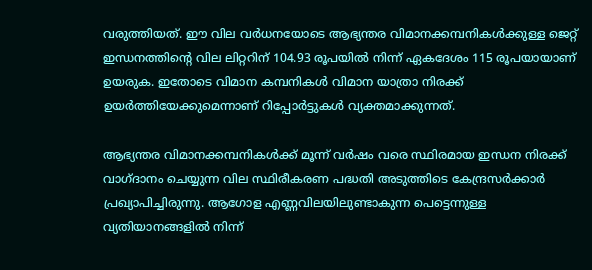വരുത്തിയത്. ഈ വില വര്‍ധനയോടെ ആഭ്യന്തര വിമാനക്കമ്പനികള്‍ക്കുള്ള ജെറ്റ് ഇന്ധനത്തിന്റെ വില ലിറ്ററിന് 104.93 രൂപയില്‍ നിന്ന് ഏകദേശം 115 രൂപയായാണ് ഉയരുക. ഇതോടെ വിമാന കമ്പനികള്‍ വിമാന യാത്രാ നിരക്ക് ഉയര്‍ത്തിയേക്കുമെന്നാണ് റിപ്പോര്‍ട്ടുകള്‍ വ്യക്തമാക്കുന്നത്.

ആഭ്യന്തര വിമാനക്കമ്പനികള്‍ക്ക് മൂന്ന് വര്‍ഷം വരെ സ്ഥിരമായ ഇന്ധന നിരക്ക് വാഗ്ദാനം ചെയ്യുന്ന വില സ്ഥിരീകരണ പദ്ധതി അടുത്തിടെ കേന്ദ്രസര്‍ക്കാര്‍ പ്രഖ്യാപിച്ചിരുന്നു. ആഗോള എണ്ണവിലയിലുണ്ടാകുന്ന പെട്ടെന്നുള്ള വ്യതിയാനങ്ങളില്‍ നിന്ന്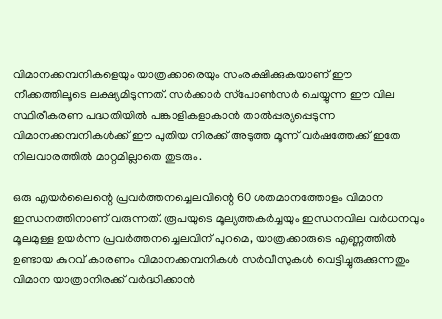വിമാനക്കമ്പനികളെയും യാത്രക്കാരെയും സംരക്ഷിക്കുകയാണ് ഈ നീക്കത്തിലൂടെ ലക്ഷ്യമിടുന്നത്. സര്‍ക്കാര്‍ സ്‌പോണ്‍സര്‍ ചെയ്യുന്ന ഈ വില സ്ഥിരീകരണ പദ്ധതിയില്‍ പങ്കാളികളാകാന്‍ താല്‍പ്പര്യപ്പെടുന്ന വിമാനക്കമ്പനികള്‍ക്ക് ഈ പുതിയ നിരക്ക് അടുത്ത മൂന്ന് വര്‍ഷത്തേക്ക് ഇതേ നിലവാരത്തില്‍ മാറ്റമില്ലാതെ തുടരും.

ഒരു എയര്‍ലൈന്റെ പ്രവര്‍ത്തനച്ചെലവിന്റെ 60 ശതമാനത്തോളം വിമാന ഇന്ധനത്തിനാണ് വരുന്നത്. രൂപയുടെ മൂല്യത്തകര്‍ച്ചയും ഇന്ധനവില വര്‍ധനവും മൂലമുള്ള ഉയര്‍ന്ന പ്രവര്‍ത്തനച്ചെലവിന് പുറമെ, യാത്രക്കാരുടെ എണ്ണത്തില്‍ ഉണ്ടായ കുറവ് കാരണം വിമാനക്കമ്പനികള്‍ സര്‍വീസുകള്‍ വെട്ടിച്ചുരുക്കുന്നതും വിമാന യാത്രാനിരക്ക് വര്‍ദ്ധിക്കാന്‍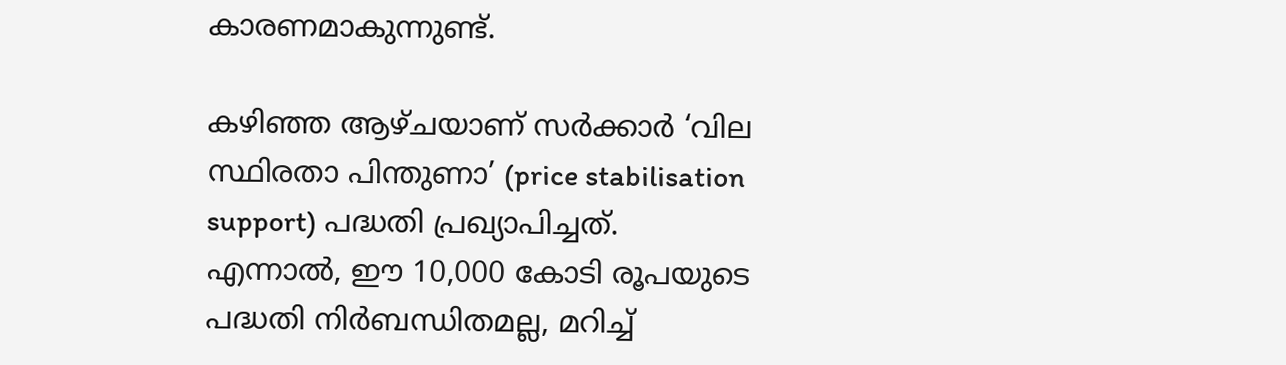കാരണമാകുന്നുണ്ട്.

കഴിഞ്ഞ ആഴ്ചയാണ് സര്‍ക്കാര്‍ ‘വില സ്ഥിരതാ പിന്തുണാ’ (price stabilisation support) പദ്ധതി പ്രഖ്യാപിച്ചത്. എന്നാല്‍, ഈ 10,000 കോടി രൂപയുടെ പദ്ധതി നിര്‍ബന്ധിതമല്ല, മറിച്ച്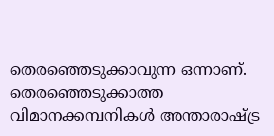തെരഞ്ഞെടുക്കാവുന്ന ഒന്നാണ്. തെരഞ്ഞെടുക്കാത്ത വിമാനക്കമ്പനികള്‍ അന്താരാഷ്ട്ര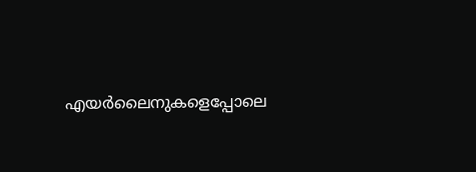എയര്‍ലൈനുകളെപ്പോലെ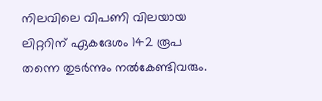നിലവിലെ വിപണി വിലയായ ലിറ്ററിന് ഏകദേശം 142 രൂപ തന്നെ തുടര്‍ന്നും നല്‍കേണ്ടിവരും.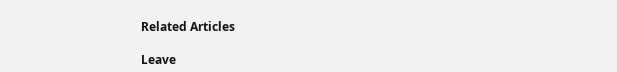Related Articles

Leave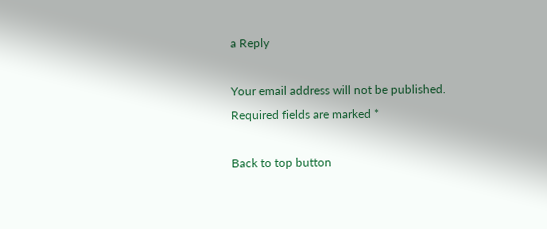a Reply

Your email address will not be published. Required fields are marked *

Back to top button